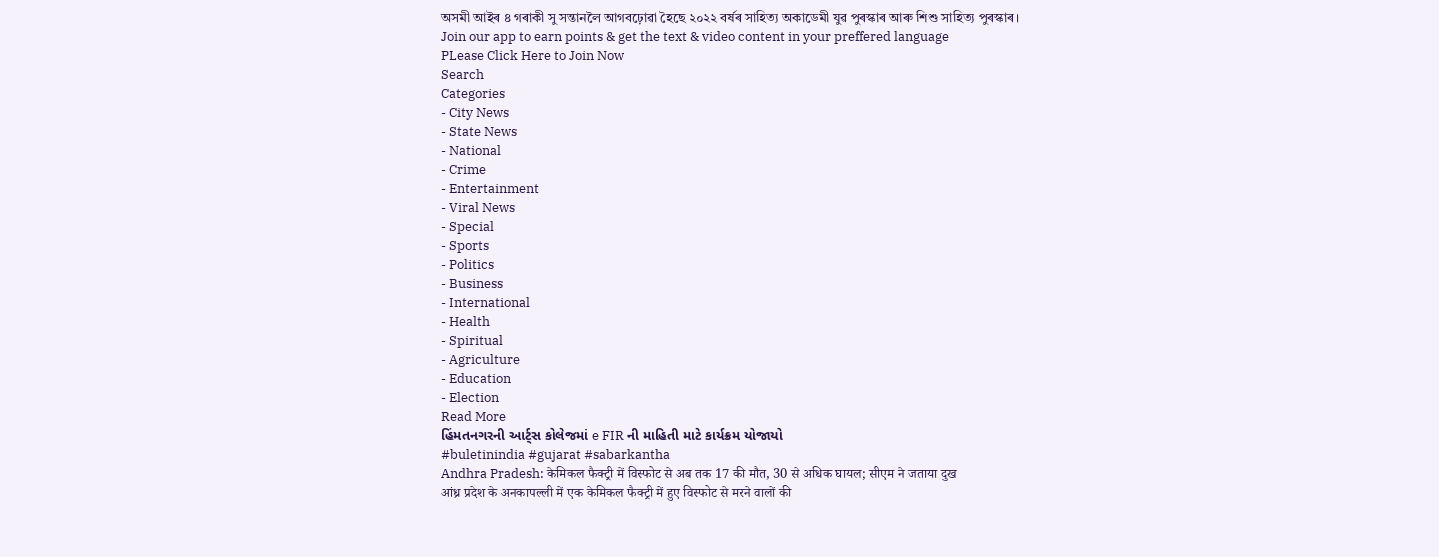অসমী আইৰ ৪ গৰাকী সু সন্তানলৈ আগবঢ়োৱা হৈছে ২০২২ বৰ্ষৰ সাহিত্য অকাডেমী যুৱ পুৰস্কাৰ আৰু শিশু সাহিত্য পুৰস্কাৰ।
Join our app to earn points & get the text & video content in your preffered language
PLease Click Here to Join Now
Search
Categories
- City News
- State News
- National
- Crime
- Entertainment
- Viral News
- Special
- Sports
- Politics
- Business
- International
- Health
- Spiritual
- Agriculture
- Education
- Election
Read More
હિંમતનગરની આર્ટ્સ કોલેજમાં e FIR ની માહિતી માટે કાર્યક્રમ યોજાયો
#buletinindia #gujarat #sabarkantha
Andhra Pradesh: केमिकल फैक्ट्री में विस्फोट से अब तक 17 की मौत, 30 से अधिक घायल; सीएम ने जताया दुख
आंध्र प्रदेश के अनकापल्ली में एक केमिकल फैक्ट्री में हुए विस्फोट से मरने वालों की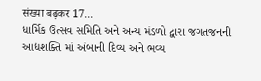संख्या बढ़कर 17...
ધાર્મિક ઉત્સવ સમિતિ અને અન્ય મંડળો દ્વારા જગતજનની આદ્યશક્તિ માં અંબાની દિવ્ય અને ભવ્ય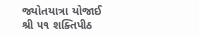જ્યોતયાત્રા યોજાઈ
શ્રી ૫૧ શક્તિપીઠ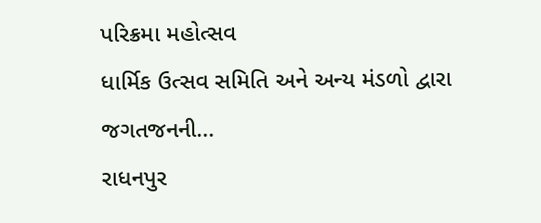પરિક્રમા મહોત્સવ
ધાર્મિક ઉત્સવ સમિતિ અને અન્ય મંડળો દ્વારા જગતજનની...
રાધનપુર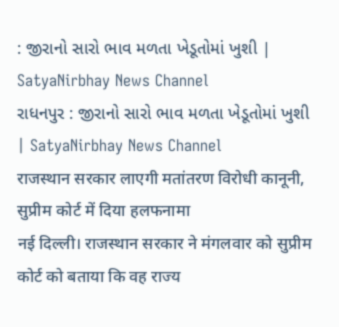: જીરાનો સારો ભાવ મળતા ખેડૂતોમાં ખુશી | SatyaNirbhay News Channel
રાધનપુર : જીરાનો સારો ભાવ મળતા ખેડૂતોમાં ખુશી | SatyaNirbhay News Channel
राजस्थान सरकार लाएगी मतांतरण विरोधी कानूनी, सुप्रीम कोर्ट में दिया हलफनामा
नई दिल्ली। राजस्थान सरकार ने मंगलवार को सुप्रीम कोर्ट को बताया कि वह राज्य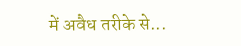में अवैध तरीके से...